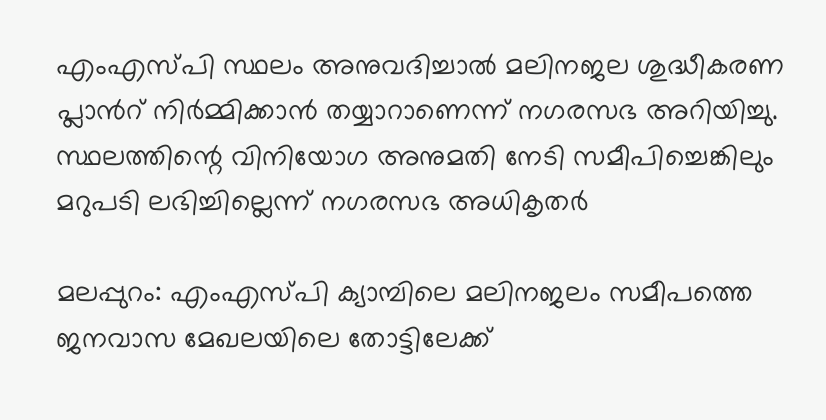എംഎസ്പി സ്ഥലം അനുവദിച്ചാൽ മലിനജല ശുദ്ധീകരണ പ്ലാന്‍റ് നിർമ്മിക്കാൻ തയ്യാറാണെന്ന് നഗരസഭ അറിയിച്ചു. സ്ഥലത്തിന്റെ വിനിയോഗ അനുമതി നേടി സമീപിച്ചെങ്കിലും മറുപടി ലഭിച്ചില്ലെന്ന് നഗരസഭ അധികൃതർ

മലപ്പുറം: എംഎസ്പി ക്യാമ്പിലെ മലിനജലം സമീപത്തെ ജനവാസ മേഖലയിലെ തോട്ടിലേക്ക്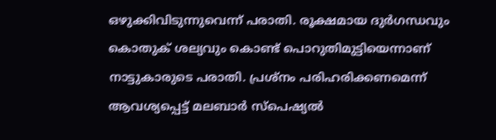ഒഴുക്കിവിടുന്നുവെന്ന് പരാതി. രൂക്ഷമായ ദുർഗന്ധവും കൊതുക് ശല്യവും കൊണ്ട് പൊറുതിമുട്ടിയെന്നാണ് നാട്ടുകാരുടെ പരാതി. പ്രശ്നം പരിഹരിക്കണമെന്ന് ആവശ്യപ്പെട്ട് മലബാര്‍ സ്പെഷ്യല്‍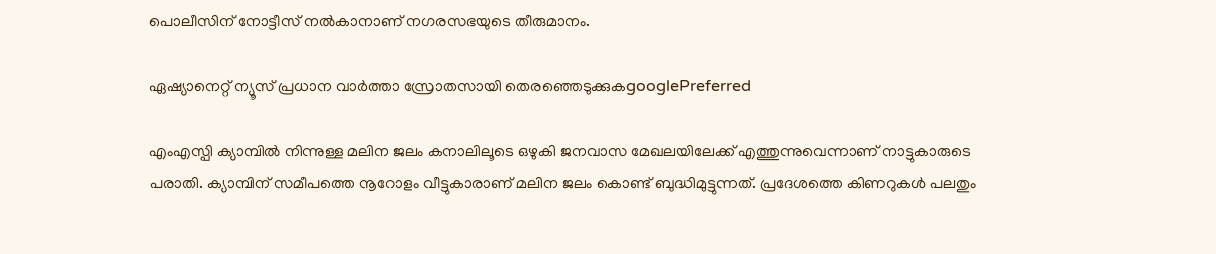പൊലീസിന് നോട്ടീസ് നല്‍കാനാണ് നഗരസഭയുടെ തീരുമാനം.

ഏഷ്യാനെറ്റ് ന്യൂസ് പ്രധാന വാർത്താ സ്രോതസായി തെരഞ്ഞെടുക്കുകgooglePreferred

എംഎസ്പി ക്യാമ്പിൽ നിന്നുള്ള മലിന ജലം കനാലിലൂടെ ഒഴുകി ജനവാസ മേഖലയിലേക്ക് എത്തുന്നുവെന്നാണ് നാട്ടുകാരുടെ പരാതി. ക്യാമ്പിന് സമീപത്തെ നൂറോളം വീട്ടുകാരാണ് മലിന ജലം കൊണ്ട് ബുദ്ധിമുട്ടുന്നത്. പ്രദേശത്തെ കിണറുകൾ പലതും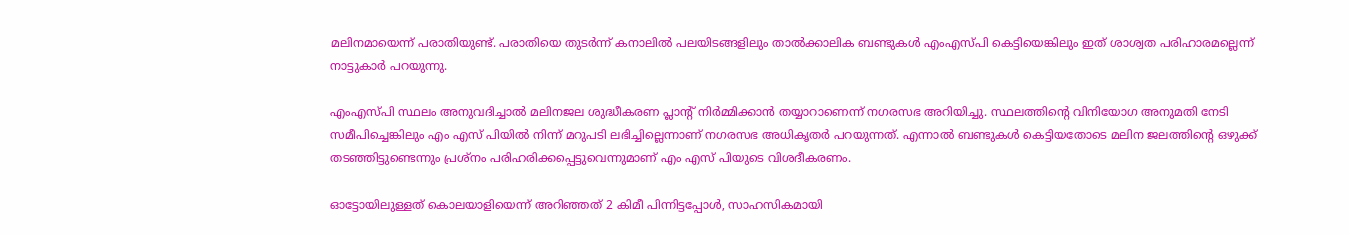മലിനമായെന്ന് പരാതിയുണ്ട്. പരാതിയെ തുടര്‍ന്ന് കനാലില്‍ പലയിടങ്ങളിലും താൽക്കാലിക ബണ്ടുകൾ എംഎസ്പി കെട്ടിയെങ്കിലും ഇത് ശാശ്വത പരിഹാരമല്ലെന്ന് നാട്ടുകാർ പറയുന്നു.

എംഎസ്പി സ്ഥലം അനുവദിച്ചാൽ മലിനജല ശുദ്ധീകരണ പ്ലാന്‍റ് നിർമ്മിക്കാൻ തയ്യാറാണെന്ന് നഗരസഭ അറിയിച്ചു. സ്ഥലത്തിന്റെ വിനിയോഗ അനുമതി നേടി സമീപിച്ചെങ്കിലും എം എസ് പിയില്‍ നിന്ന് മറുപടി ലഭിച്ചില്ലെന്നാണ് നഗരസഭ അധികൃതർ പറയുന്നത്. എന്നാൽ ബണ്ടുകൾ കെട്ടിയതോടെ മലിന ജലത്തിന്‍റെ ഒഴുക്ക് തടഞ്ഞിട്ടുണ്ടെന്നും പ്രശ്നം പരിഹരിക്കപ്പെട്ടുവെന്നുമാണ് എം എസ് പിയുടെ വിശദീകരണം.

ഓട്ടോയിലുള്ളത് കൊലയാളിയെന്ന് അറിഞ്ഞത് 2 കിമീ പിന്നിട്ടപ്പോൾ, സാഹസികമായി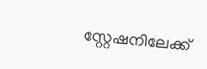സ്റ്റേഷനിലേക്ക്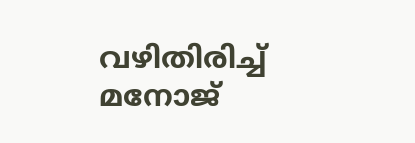വഴിതിരിച്ച് മനോജ്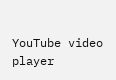YouTube video player